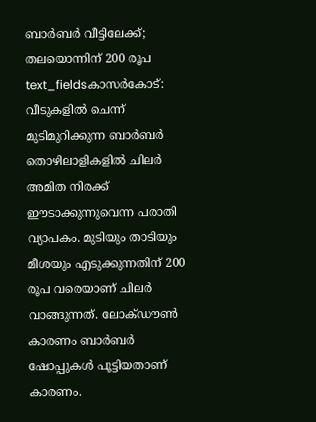ബാർബർ വീട്ടിലേക്ക്; തലയൊന്നിന് 200 രൂപ
text_fieldsകാസർകോട്: വീടുകളിൽ ചെന്ന് മുടിമുറിക്കുന്ന ബാർബർ തൊഴിലാളികളിൽ ചിലർ അമിത നിരക്ക് ഈടാക്കുന്നുവെന്ന പരാതി വ്യാപകം. മുടിയും താടിയും മീശയും എടുക്കുന്നതിന് 200 രൂപ വരെയാണ് ചിലർ വാങ്ങുന്നത്. ലോക്ഡൗൺ കാരണം ബാർബർ ഷോപ്പുകൾ പൂട്ടിയതാണ് കാരണം.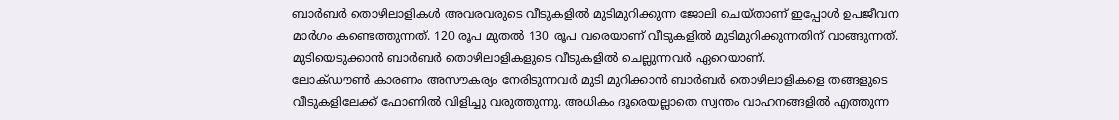ബാർബർ തൊഴിലാളികൾ അവരവരുടെ വീടുകളിൽ മുടിമുറിക്കുന്ന ജോലി ചെയ്താണ് ഇപ്പോൾ ഉപജീവന മാർഗം കണ്ടെത്തുന്നത്. 120 രൂപ മുതൽ 130 രൂപ വരെയാണ് വീടുകളിൽ മുടിമുറിക്കുന്നതിന് വാങ്ങുന്നത്. മുടിയെടുക്കാൻ ബാർബർ തൊഴിലാളികളുടെ വീടുകളിൽ ചെല്ലുന്നവർ ഏറെയാണ്.
ലോക്ഡൗൺ കാരണം അസൗകര്യം നേരിടുന്നവർ മുടി മുറിക്കാൻ ബാർബർ തൊഴിലാളികളെ തങ്ങളുടെ വീടുകളിലേക്ക് ഫോണിൽ വിളിച്ചു വരുത്തുന്നു. അധികം ദൂരെയല്ലാതെ സ്വന്തം വാഹനങ്ങളിൽ എത്തുന്ന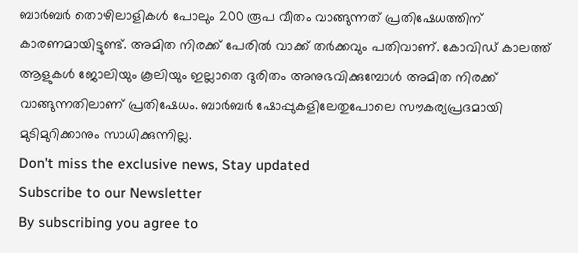ബാർബർ തൊഴിലാളികൾ പോലും 200 രൂപ വീതം വാങ്ങുന്നത് പ്രതിഷേധത്തിന് കാരണമായിട്ടുണ്ട്. അമിത നിരക്ക് പേരിൽ വാക്ക് തർക്കവും പതിവാണ്. കോവിഡ് കാലത്ത് ആളുകൾ ജോലിയും കൂലിയും ഇല്ലാതെ ദുരിതം അനുഭവിക്കുമ്പോൾ അമിത നിരക്ക് വാങ്ങുന്നതിലാണ് പ്രതിഷേധം. ബാർബർ ഷോപ്പുകളിലേതുപോലെ സൗകര്യപ്രദമായി മുടിമുറിക്കാനും സാധിക്കുന്നില്ല.
Don't miss the exclusive news, Stay updated
Subscribe to our Newsletter
By subscribing you agree to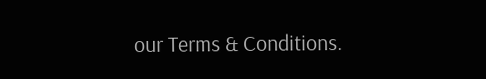our Terms & Conditions.